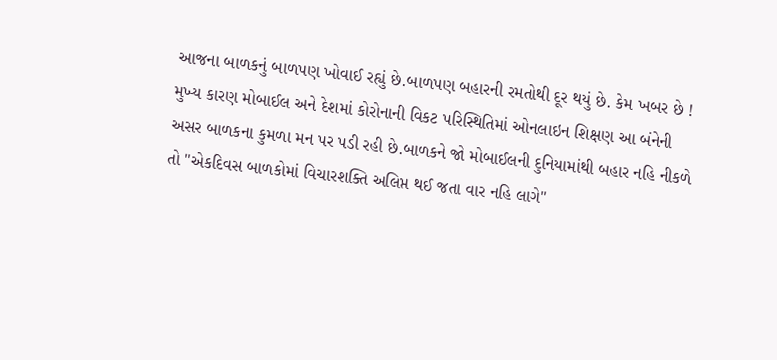આજના બાળકનું બાળપણ ખોવાઈ રહ્યું છે.બાળપણ બહારની રમતોથી દૂર થયું છે. કેમ ખબર છે ! મુખ્ય કારણ મોબાઈલ અને દેશમાં કોરોનાની વિકટ પરિસ્થિતિમાં ઓનલાઇન શિક્ષણ આ બંનેની અસર બાળકના કુમળા મન પર પડી રહી છે.બાળકને જો મોબાઈલની દુનિયામાંથી બહાર નહિ નીકળે તો "એકદિવસ બાળકોમાં વિચારશક્તિ અલિપ્ત થઈ જતા વાર નહિ લાગે"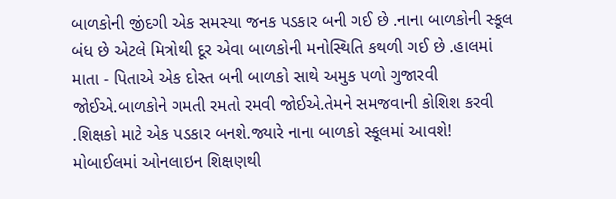બાળકોની જીંદગી એક સમસ્યા જનક પડકાર બની ગઈ છે .નાના બાળકોની સ્કૂલ બંધ છે એટલે મિત્રોથી દૂર એવા બાળકોની મનોસ્થિતિ કથળી ગઈ છે .હાલમાં માતા - પિતાએ એક દોસ્ત બની બાળકો સાથે અમુક પળો ગુજારવી જોઈએ.બાળકોને ગમતી રમતો રમવી જોઈએ.તેમને સમજવાની કોશિશ કરવી .શિક્ષકો માટે એક પડકાર બનશે.જ્યારે નાના બાળકો સ્કૂલમાં આવશે!
મોબાઈલમાં ઓનલાઇન શિક્ષણથી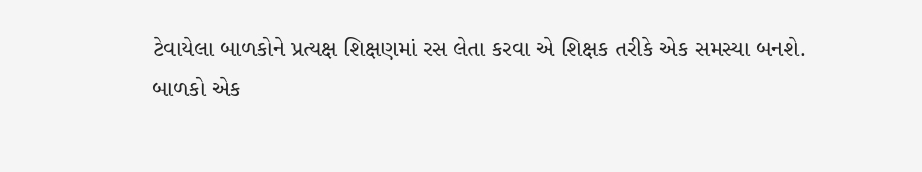ટેવાયેલા બાળકોને પ્રત્યક્ષ શિક્ષણમાં રસ લેતા કરવા એ શિક્ષક તરીકે એક સમસ્યા બનશે.
બાળકો એક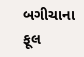બગીચાના ફૂલ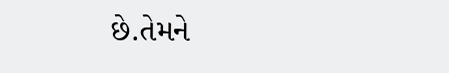છે.તેમને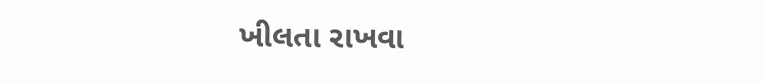ખીલતા રાખવા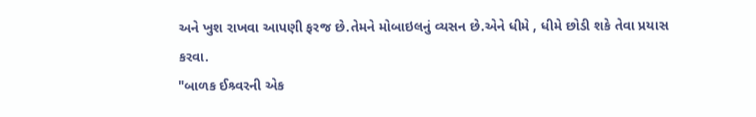અને ખુશ રાખવા આપણી ફરજ છે.તેમને મોબાઇલનું વ્યસન છે.એને ધીમે , ધીમે છોડી શકે તેવા પ્રયાસ કરવા.
"બાળક ઈશ્ર્વરની એક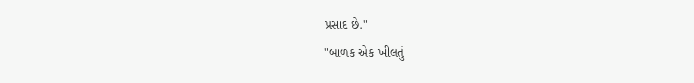પ્રસાદ છે."
"બાળક એક ખીલતું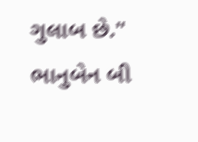ગુલાબ છે."
ભાનુબેન બી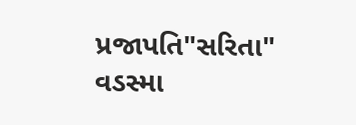પ્રજાપતિ"સરિતા"
વડસ્મા